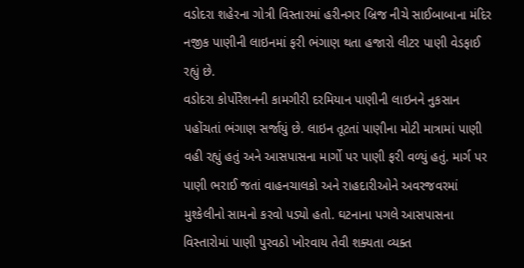વડોદરા શહેરના ગોત્રી વિસ્તારમાં હરીનગર બ્રિજ નીચે સાઈબાબાના મંદિર નજીક પાણીની લાઇનમાં ફરી ભંગાણ થતા હજારો લીટર પાણી વેડફાઈ રહ્યું છે.
વડોદરા કોર્પોરેશનની કામગીરી દરમિયાન પાણીની લાઇનને નુકસાન પહોંચતાં ભંગાણ સર્જાયું છે. લાઇન તૂટતાં પાણીના મોટી માત્રામાં પાણી વહી રહ્યું હતું અને આસપાસના માર્ગો પર પાણી ફરી વળ્યું હતું. માર્ગ પર પાણી ભરાઈ જતાં વાહનચાલકો અને રાહદારીઓને અવરજવરમાં મુશ્કેલીનો સામનો કરવો પડ્યો હતો. ઘટનાના પગલે આસપાસના વિસ્તારોમાં પાણી પુરવઠો ખોરવાય તેવી શક્યતા વ્યક્ત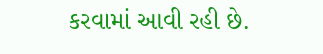કરવામાં આવી રહી છે.